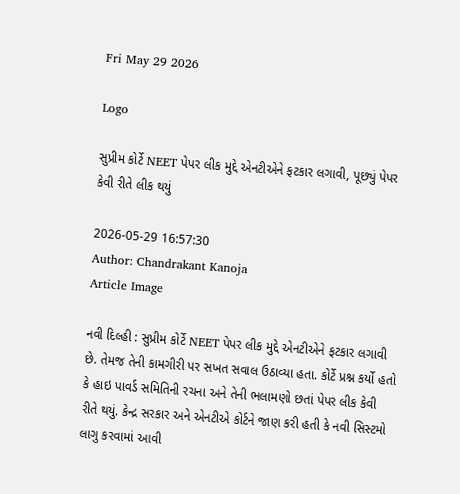Fri May 29 2026

Logo

સુપ્રીમ કોર્ટે NEET પેપર લીક મુદ્દે એનટીએને ફટકાર લગાવી, પૂછ્યું પેપર કેવી રીતે લીક થયું

2026-05-29 16:57:30
Author: Chandrakant Kanoja
Article Image

નવી દિલ્હી : સુપ્રીમ કોર્ટે NEET પેપર લીક મુદ્દે એનટીએને ફટકાર લગાવી છે. તેમજ તેની કામગીરી પર સખત સવાલ ઉઠાવ્યા હતા. કોર્ટે પ્રશ્ન કર્યો હતો કે હાઇ પાવર્ડ સમિતિની રચના અને તેની ભલામણો છતાં પેપર લીક કેવી રીતે થયું. કેન્દ્ર સરકાર અને એનટીએ કોર્ટને જાણ કરી હતી કે નવી સિસ્ટમો લાગુ કરવામાં આવી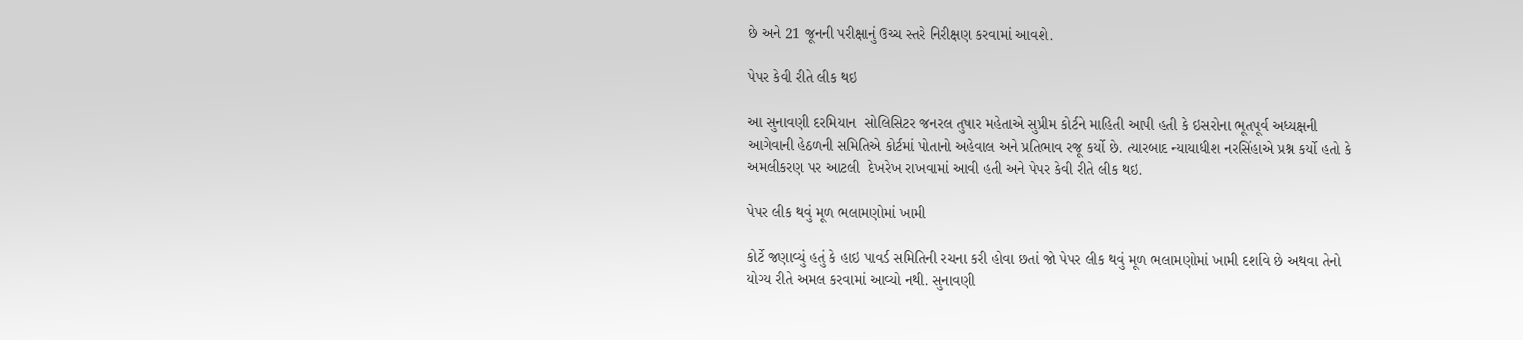છે અને 21 જૂનની પરીક્ષાનું ઉચ્ચ સ્તરે નિરીક્ષણ કરવામાં આવશે.

પેપર કેવી રીતે લીક થઇ

આ સુનાવણી દરમિયાન  સોલિસિટર જનરલ તુષાર મહેતાએ સુપ્રીમ કોર્ટને માહિતી આપી હતી કે ઇસરોના ભૂતપૂર્વ અધ્યક્ષની આગેવાની હેઠળની સમિતિએ કોર્ટમાં પોતાનો અહેવાલ અને પ્રતિભાવ રજૂ કર્યો છે. ત્યારબાદ ન્યાયાધીશ નરસિંહાએ પ્રશ્ન કર્યો હતો કે અમલીકરણ પર આટલી  દેખરેખ રાખવામાં આવી હતી અને પેપર કેવી રીતે લીક થઇ.

પેપર લીક થવું મૂળ ભલામણોમાં ખામી

કોર્ટે જણાવ્યું હતું કે હાઇ પાવર્ડ સમિતિની રચના કરી હોવા છતાં જો પેપર લીક થવું મૂળ ભલામણોમાં ખામી દર્શાવે છે અથવા તેનો યોગ્ય રીતે અમલ કરવામાં આવ્યો નથી. સુનાવણી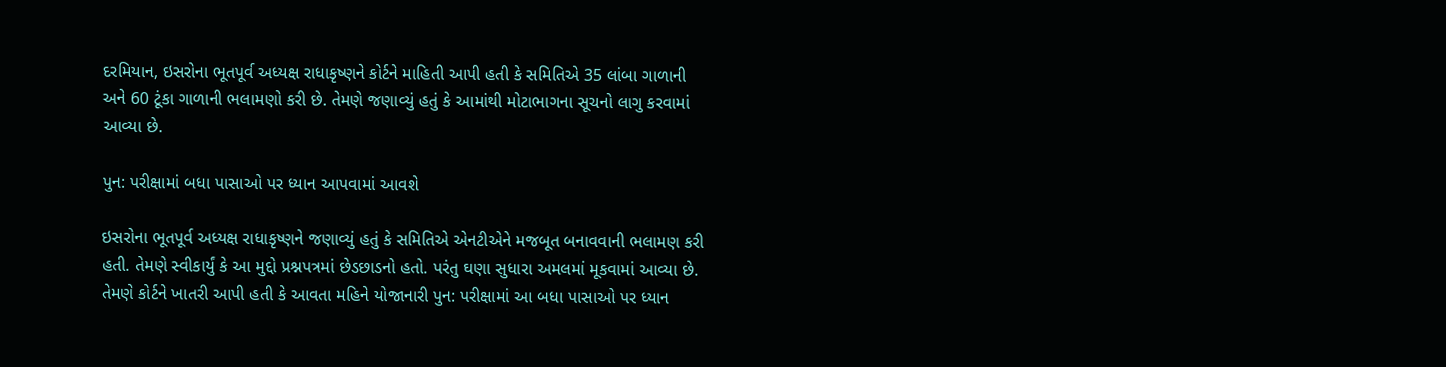દરમિયાન, ઇસરોના ભૂતપૂર્વ અધ્યક્ષ રાધાકૃષ્ણને કોર્ટને માહિતી આપી હતી કે સમિતિએ 35 લાંબા ગાળાની અને 60 ટૂંકા ગાળાની ભલામણો કરી છે. તેમણે જણાવ્યું હતું કે આમાંથી મોટાભાગના સૂચનો લાગુ કરવામાં આવ્યા છે.

પુન: પરીક્ષામાં બધા પાસાઓ પર ધ્યાન આપવામાં આવશે

ઇસરોના ભૂતપૂર્વ અધ્યક્ષ રાધાકૃષ્ણને જણાવ્યું હતું કે સમિતિએ એનટીએને મજબૂત બનાવવાની ભલામણ કરી હતી. તેમણે સ્વીકાર્યું કે આ મુદ્દો પ્રશ્નપત્રમાં છેડછાડનો હતો. પરંતુ ઘણા સુધારા અમલમાં મૂકવામાં આવ્યા છે. તેમણે કોર્ટને ખાતરી આપી હતી કે આવતા મહિને યોજાનારી પુન: પરીક્ષામાં આ બધા પાસાઓ પર ધ્યાન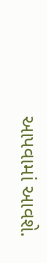આપવામાં આવશે.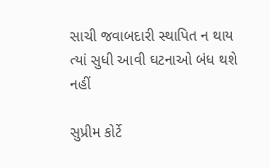સાચી જવાબદારી સ્થાપિત ન થાય ત્યાં સુધી આવી ઘટનાઓ બંધ થશે નહીં

સુપ્રીમ કોર્ટે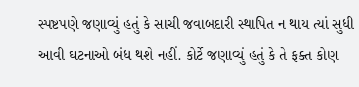સ્પષ્ટપણે જણાવ્યું હતું કે સાચી જવાબદારી સ્થાપિત ન થાય ત્યાં સુધી આવી ઘટનાઓ બંધ થશે નહીં. કોર્ટે જણાવ્યું હતું કે તે ફક્ત કોણ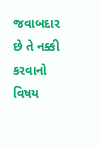જવાબદાર છે તે નક્કી કરવાનો વિષય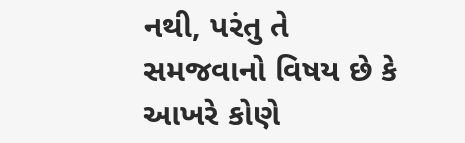નથી, પરંતુ તે સમજવાનો વિષય છે કે આખરે કોણે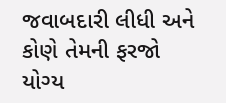જવાબદારી લીધી અને કોણે તેમની ફરજો યોગ્ય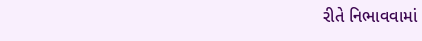રીતે નિભાવવામાં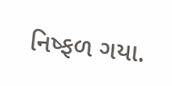નિષ્ફળ ગયા.